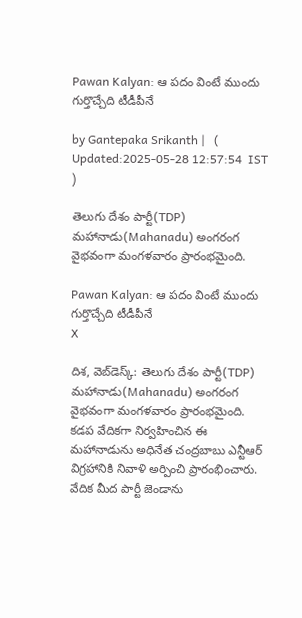Pawan Kalyan: ఆ పదం వింటే ముందు గుర్తొచ్చేది టీడీపీనే

by Gantepaka Srikanth |   (  Updated:2025-05-28 12:57:54  IST  )

తెలుగు దేశం పార్టీ(TDP) మహానాడు(Mahanadu) అంగరంగ వైభవంగా మంగళవారం ప్రారంభమైంది.

Pawan Kalyan: ఆ పదం వింటే ముందు గుర్తొచ్చేది టీడీపీనే
X

దిశ, వెబ్‌డెస్క్: తెలుగు దేశం పార్టీ(TDP) మహానాడు(Mahanadu) అంగరంగ వైభవంగా మంగళవారం ప్రారంభమైంది. కడప వేదికగా నిర్వహించిన ఈ మహానాడును అధినేత చంద్రబాబు ఎన్టీఆర్‌ విగ్రహానికి నివాళి అర్పించి ప్రారంభించారు. వేదిక మీద పార్టీ జెండాను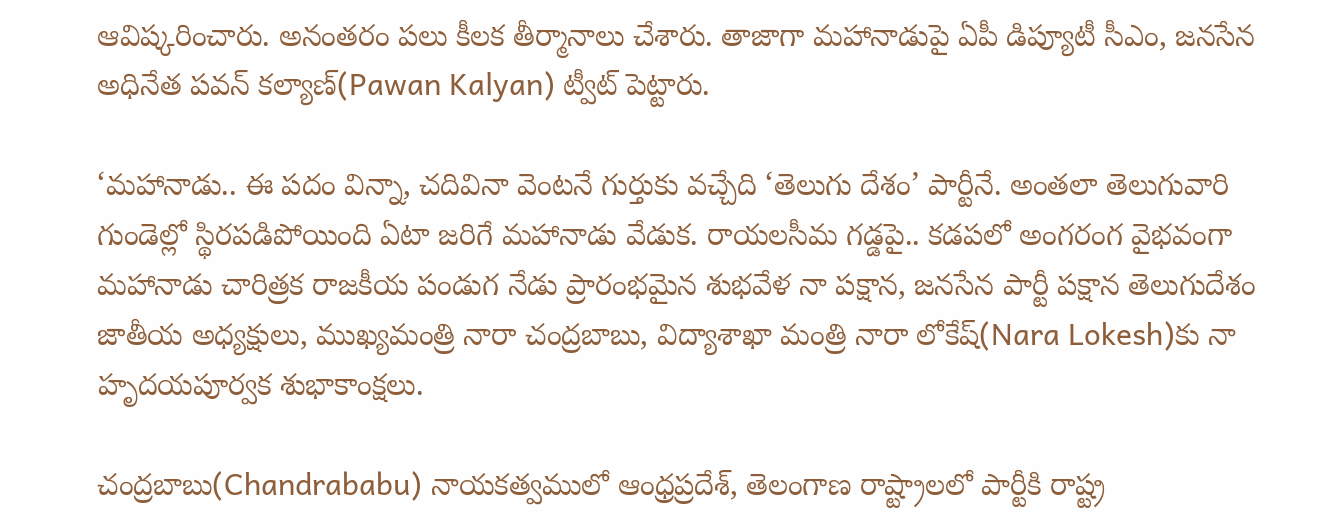ఆవిష్కరించారు. అనంతరం పలు కీలక తీర్మానాలు చేశారు. తాజాగా మహానాడుపై ఏపీ డిప్యూటీ సీఎం, జనసేన అధినేత పవన్ కల్యాణ్(Pawan Kalyan) ట్వీట్ పెట్టారు.

‘మహానాడు.. ఈ పదం విన్నా, చదివినా వెంటనే గుర్తుకు వచ్చేది ‘తెలుగు దేశం’ పార్టీనే. అంతలా తెలుగువారి గుండెల్లో స్థిరపడిపోయింది ఏటా జరిగే మహానాడు వేడుక. రాయలసీమ గడ్డపై.. కడపలో అంగరంగ వైభవంగా మహానాడు చారిత్రక రాజకీయ పండుగ నేడు ప్రారంభమైన శుభవేళ నా పక్షాన, జనసేన పార్టీ పక్షాన తెలుగుదేశం జాతీయ అధ్యక్షులు, ముఖ్యమంత్రి నారా చంద్రబాబు, విద్యాశాఖా మంత్రి నారా లోకేష్‌(Nara Lokesh)కు నా హృదయపూర్వక శుభాకాంక్షలు.

చంద్రబాబు(Chandrababu) నాయకత్వములో ఆంధ్రప్రదేశ్, తెలంగాణ రాష్ట్రాలలో పార్టీకి రాష్ట్ర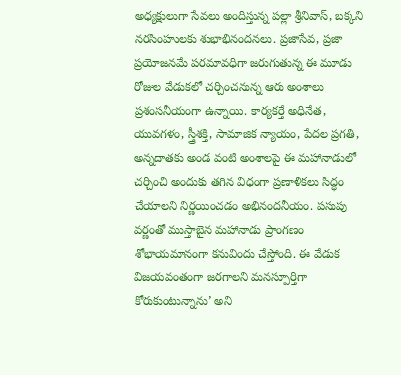అధ్యక్షులుగా సేవలు అందిస్తున్న పల్లా శ్రీనివాస్, బక్కని నరసింహులకు శుభాభినందనలు. ప్రజాసేవ, ప్రజా ప్రయోజనమే పరమావధిగా జరుగుతున్న ఈ మూడు రోజుల వేడుకలో చర్చించనున్న ఆరు అంశాలు ప్రశంసనీయంగా ఉన్నాయి. కార్యకర్తే అధినేత, యువగళం, స్త్రీశక్తి, సామాజిక న్యాయం, పేదల ప్రగతి, అన్నదాతకు అండ వంటి అంశాలపై ఈ మహానాడులో చర్చించి అందుకు తగిన విధంగా ప్రణాళికలు సిద్ధం చేయాలని నిర్ణయించడం అభినందనీయం. పసుపు వర్ణంతో ముస్తాబైన మహానాడు ప్రాంగణం శోభాయమానంగా కనువిందు చేస్తోంది. ఈ వేడుక విజయవంతంగా జరగాలని మనస్పూర్తిగా కోరుకుంటున్నాను’ అని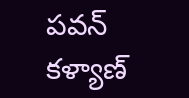పవన్ కళ్యాణ్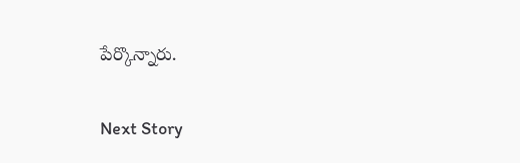పేర్కొన్నారు.

Next Story